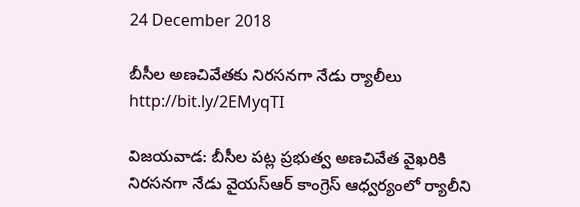24 December 2018

బీసీల అణచివేతకు నిరసనగా నేడు ర్యాలీలు http://bit.ly/2EMyqTI

విజయవాడ: బీసీల పట్ల ప్రభుత్వ అణచివేత వైఖరికి నిరసనగా నేడు వైయస్ఆర్ కాంగ్రెస్ ఆధ్వర్యంలో ర్యాలీని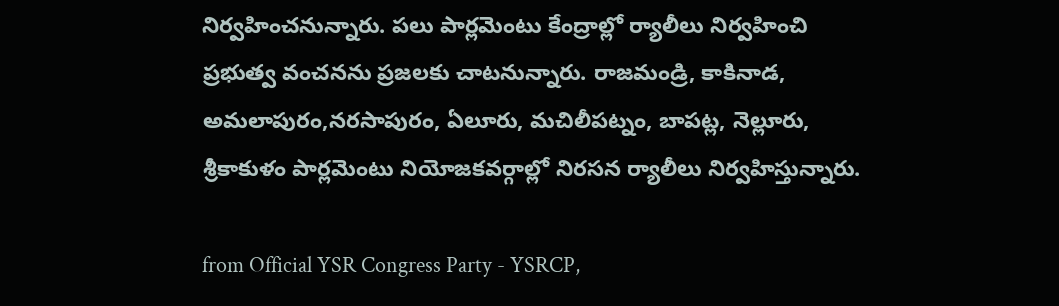నిర్వహించనున్నారు. పలు పార్లమెంటు కేంద్రాల్లో ర్యాలీలు నిర్వహించి ప్రభుత్వ వంచనను ప్రజలకు చాటనున్నారు. రాజమండ్రి, కాకినాడ, అమలాపురం,నరసాపురం, ఏలూరు, మచిలీపట్నం, బాపట్ల, నెల్లూరు, శ్రీకాకుళం పార్లమెంటు నియోజకవర్గాల్లో నిరసన ర్యాలీలు నిర్వహిస్తున్నారు.

from Official YSR Congress Party - YSRCP,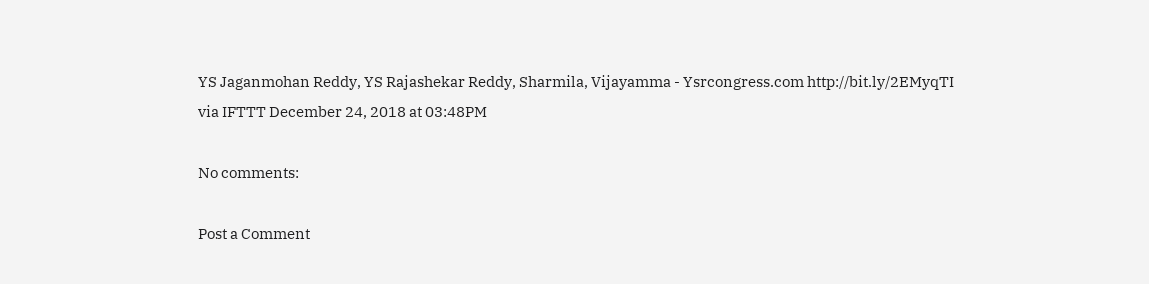YS Jaganmohan Reddy, YS Rajashekar Reddy, Sharmila, Vijayamma - Ysrcongress.com http://bit.ly/2EMyqTI
via IFTTT December 24, 2018 at 03:48PM

No comments:

Post a Comment